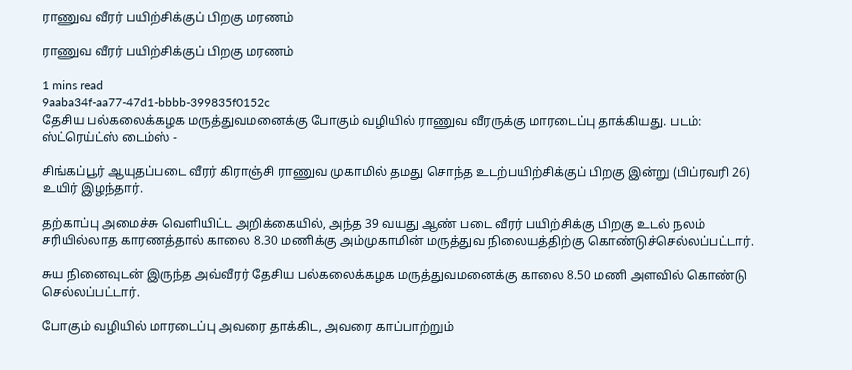ராணுவ வீரர் பயிற்சிக்குப் பிறகு மரணம்

ராணுவ வீரர் பயிற்சிக்குப் பிறகு மரணம்

1 mins read
9aaba34f-aa77-47d1-bbbb-399835f0152c
தேசிய பல்கலைக்கழக மருத்துவமனைக்கு போகும் வழியில் ராணுவ வீரருக்கு மாரடைப்பு தாக்கியது. படம்: ஸ்ட்ரெய்ட்ஸ் டைம்ஸ் -

சிங்கப்பூர் ஆயுதப்படை வீரர் கிராஞ்சி ராணுவ முகாமில் தமது சொந்த உடற்பயிற்சிக்குப் பிறகு இன்று (பிப்ரவரி 26) உயிர் இழந்தார்.

தற்காப்பு அமைச்சு வெளியிட்ட அறிக்கையில், அந்த 39 வயது ஆண் படை வீரர் பயிற்சிக்கு பிறகு உடல் நலம் சரியில்லாத காரணத்தால் காலை 8.30 மணிக்கு அம்முகாமின் மருத்துவ நிலையத்திற்கு கொண்டுச்செல்லப்பட்டார்.

சுய நினைவுடன் இருந்த அவ்வீரர் தேசிய பல்கலைக்கழக மருத்துவமனைக்கு காலை 8.50 மணி அளவில் கொண்டு செல்லப்பட்டார்.

போகும் வழியில் மாரடைப்பு அவரை தாக்கிட, அவரை காப்பாற்றும்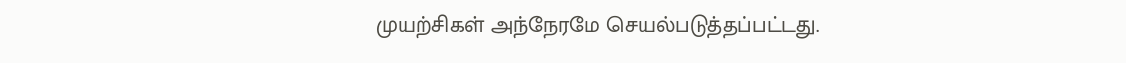முயற்சிகள் அந்நேரமே செயல்படுத்தப்பட்டது.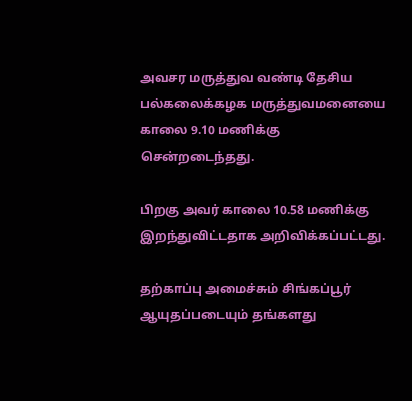அவசர மருத்துவ வண்டி தேசிய பல்கலைக்கழக மருத்துவமனையை காலை 9.10 மணிக்கு சென்றடைந்தது.

பிறகு அவர் காலை 10.58 மணிக்கு இறந்துவிட்டதாக அறிவிக்கப்பட்டது.

தற்காப்பு அமைச்சும் சிங்கப்பூர் ஆயுதப்படையும் தங்களது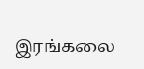இரங்கலை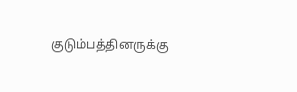குடும்பத்தினருக்கு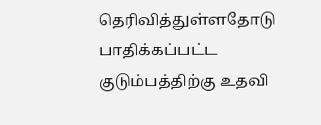தெரிவித்துள்ளதோடு பாதிக்கப்பட்ட குடும்பத்திற்கு உதவி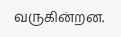வருகின்றன.